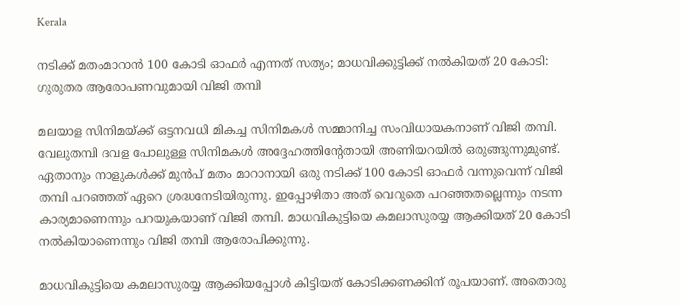Kerala

നടിക്ക് മതംമാറാൻ 100 കോടി ഓഫർ എന്നത് സത്യം; മാധവിക്കുട്ടിക്ക് നൽകിയത് 20 കോടി: ഗുരുതര ആരോപണവുമായി വിജി തമ്പി

മലയാള സിനിമയ്ക്ക് ഒട്ടനവധി മികച്ച സിനിമകൾ സമ്മാനിച്ച സംവിധായകനാണ് വിജി തമ്പി. വേലുതമ്പി ദവള പോലുള്ള സിനിമകൾ അദ്ദേഹത്തിന്റേതായി അണിയറയിൽ ഒരുങ്ങുന്നുമുണ്ട്. ഏതാനും നാളുകൾക്ക് മുൻപ് മതം മാറാനായി ഒരു നടിക്ക് 100 കോടി ഓഫർ വന്നുവെന്ന് വിജി തമ്പി പറഞ്ഞത് ഏറെ ശ്രദ്ധനേടിയിരുന്നു. ഇപ്പോഴിതാ അത് വെറുതെ പറഞ്ഞതല്ലെന്നും നടന്ന കാര്യമാണെന്നും പറയുകയാണ് വിജി തമ്പി. മാധവികുട്ടിയെ കമലാസുരയ്യ ആക്കിയത് 20 കോടി നൽകിയാണെന്നും വിജി തമ്പി ആരോപിക്കുന്നു.

മാധവികുട്ടിയെ കമലാസുരയ്യ ആക്കിയപ്പോൾ കിട്ടിയത് കോടിക്കണക്കിന് രൂപയാണ്. അതൊരു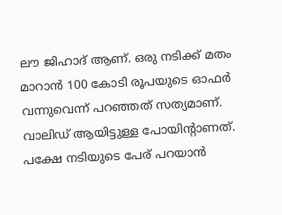ലൗ ജിഹാദ് ആണ്. ഒരു നടിക്ക് മതം മാറാന്‍ 100 കോടി രൂപയുടെ ഓഫര്‍ വന്നുവെന്ന് പറഞ്ഞത് സത്യമാണ്. വാലിഡ് ആയിട്ടുള്ള പോയിന്‍റാണത്. പക്ഷേ നടിയുടെ പേര് പറയാന്‍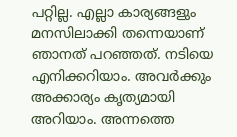പറ്റില്ല. എല്ലാ കാര്യങ്ങളും മനസിലാക്കി തന്നെയാണ് ഞാനത് പറഞ്ഞത്. നടിയെ എനിക്കറിയാം. അവര്‍ക്കും അക്കാര്യം കൃത്യമായി അറിയാം. അന്നത്തെ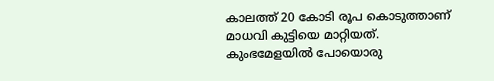കാലത്ത് 20 കോടി രൂപ കൊടുത്താണ് മാധവി കുട്ടിയെ മാറ്റിയത്. കുംഭമേളയില്‍ പോയൊരു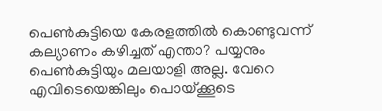പെണ്‍കുട്ടിയെ കേരളത്തില്‍ കൊണ്ടുവന്ന് കല്യാണം കഴിച്ചത് എന്താ? പയ്യനും പെണ്‍കുട്ടിയും മലയാളി അല്ല. വേറെ എവിടെയെങ്കിലും പൊയ്ക്കൂടെ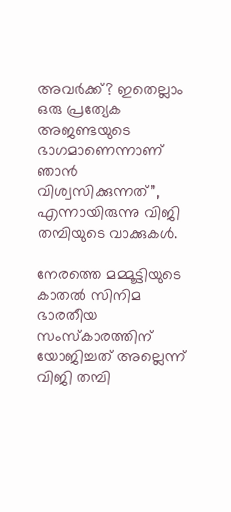അവര്‍ക്ക്? ഇതെല്ലാം ഒരു പ്രത്യേക അജണ്ടയുടെ ഭാഗമാണെന്നാണ് ഞാന്‍ വിശ്വസിക്കുന്നത്”, എന്നായിരുന്നു വിജി തമ്പിയുടെ വാക്കുകൾ.

നേരത്തെ മമ്മൂട്ടിയുടെ കാതൽ സിനിമ ഭാരതീയ സംസ്കാരത്തിന് യോജിച്ചത് അല്ലെന്ന് വിജി തമ്പി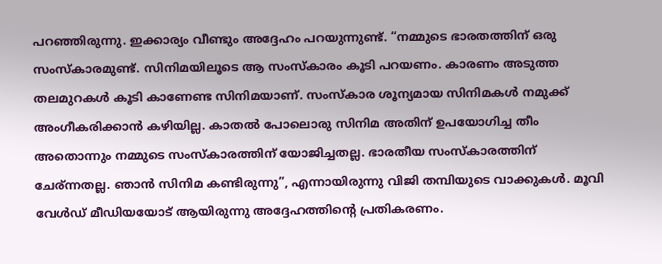പറഞ്ഞിരുന്നു. ഇക്കാര്യം വീണ്ടും അദ്ദേഹം പറയുന്നുണ്ട്. “നമ്മുടെ ഭാരതത്തിന് ഒരു സംസ്കാരമുണ്ട്. സിനിമയിലൂടെ ആ സംസ്കാരം കൂടി പറയണം. കാരണം അടുത്ത തലമുറകള്‍ കൂടി കാണേണ്ട സിനിമയാണ്. സംസ്കാര ശൂന്യമായ സിനിമകള്‍ നമുക്ക് അംഗീകരിക്കാന്‍ കഴിയില്ല. കാതല്‍ പോലൊരു സിനിമ അതിന് ഉപയോഗിച്ച തീം അതൊന്നും നമ്മുടെ സംസ്കാരത്തിന് യോജിച്ചതല്ല. ഭാരതീയ സംസ്കാരത്തിന് ചേര്ന്നതല്ല. ഞാന്‍ സിനിമ കണ്ടിരുന്നു”, എന്നായിരുന്നു വിജി തമ്പിയുടെ വാക്കുകൾ. മൂവി വേൾഡ് മീഡിയയോട് ആയിരുന്നു അദ്ദേഹത്തിന്റെ പ്രതികരണം.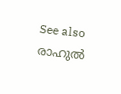See also  രാഹുൽ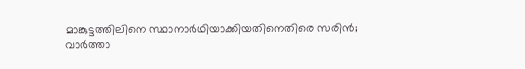മാങ്കുട്ടത്തിലിനെ സ്ഥാനാർഥിയാക്കിയതിനെതിരെ സരിൻ; വാർത്താ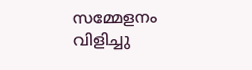സമ്മേളനം വിളിച്ചു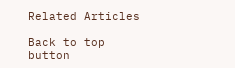Related Articles

Back to top button